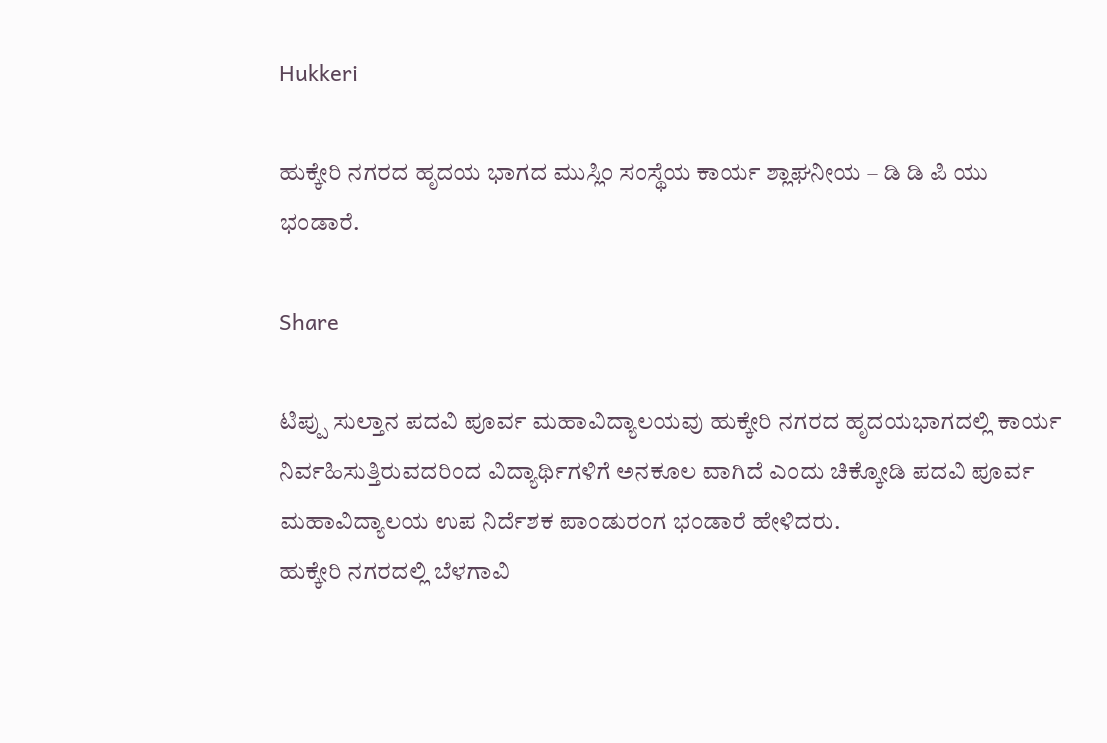Hukkeri

ಹುಕ್ಕೇರಿ ನಗರದ ಹೃದಯ ಭಾಗದ ಮುಸ್ಲಿಂ ಸಂಸ್ಥೆಯ ಕಾರ್ಯ ಶ್ಲಾಘನೀಯ – ಡಿ ಡಿ ಪಿ ಯು ಭಂಡಾರೆ.

Share

ಟಿಪ್ಪು ಸುಲ್ತಾನ ಪದವಿ ಪೂರ್ವ ಮಹಾವಿದ್ಯಾಲಯವು ಹುಕ್ಕೇರಿ ನಗರದ ಹೃದಯಭಾಗದಲ್ಲಿ ಕಾರ್ಯ ನಿರ್ವಹಿಸುತ್ತಿರುವದರಿಂದ ವಿದ್ಯಾರ್ಥಿಗಳಿಗೆ ಅನಕೂಲ ವಾಗಿದೆ ಎಂದು ಚಿಕ್ಕೋಡಿ ಪದವಿ ಪೂರ್ವ ಮಹಾವಿದ್ಯಾಲಯ ಉಪ ನಿರ್ದೆಶಕ ಪಾಂಡುರಂಗ ಭಂಡಾರೆ ಹೇಳಿದರು.
ಹುಕ್ಕೇರಿ ನಗರದಲ್ಲಿ ಬೆಳಗಾವಿ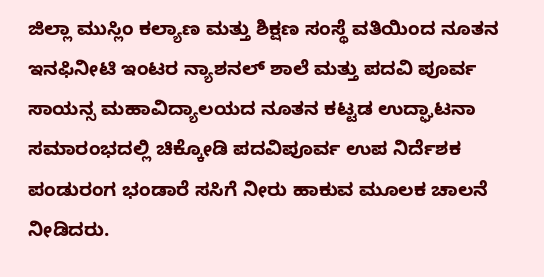ಜಿಲ್ಲಾ ಮುಸ್ಲಿಂ ಕಲ್ಯಾಣ ಮತ್ತು ಶಿಕ್ಷಣ ಸಂಸ್ಥೆ ವತಿಯಿಂದ ನೂತನ ಇನಫಿನೀಟಿ ಇಂಟರ ನ್ಯಾಶನಲ್ ಶಾಲೆ ಮತ್ತು ಪದವಿ ಪೂರ್ವ ಸಾಯನ್ಸ ಮಹಾವಿದ್ಯಾಲಯದ ನೂತನ ಕಟ್ಟಡ ಉದ್ಘಾಟನಾ ಸಮಾರಂಭದಲ್ಲಿ ಚಿಕ್ಕೋಡಿ ಪದವಿಪೂರ್ವ ಉಪ ನಿರ್ದೆಶಕ ಪಂಡುರಂಗ ಭಂಡಾರೆ ಸಸಿಗೆ ನೀರು ಹಾಕುವ ಮೂಲಕ ಚಾಲನೆ ನೀಡಿದರು.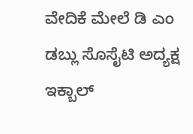ವೇದಿಕೆ ಮೇಲೆ ಡಿ ಎಂ ಡಬ್ಲು ಸೊಸೈಟಿ ಅದ್ಯಕ್ಷ ಇಕ್ಬಾಲ್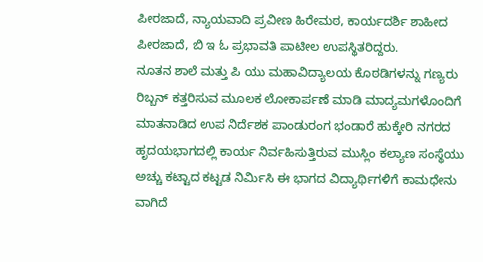ಪೀರಜಾದೆ, ನ್ಯಾಯವಾದಿ ಪ್ರವೀಣ ಹಿರೇಮಠ, ಕಾರ್ಯದರ್ಶಿ ಶಾಹೀದ ಪೀರಜಾದೆ, ಬಿ ಇ ಓ ಪ್ರಭಾವತಿ ಪಾಟೀಲ ಉಪಸ್ಥಿತರಿದ್ದರು.
ನೂತನ ಶಾಲೆ ಮತ್ತು ಪಿ ಯು ಮಹಾವಿದ್ಯಾಲಯ ಕೊಠಡಿಗಳನ್ನು ಗಣ್ಯರು ರಿಬ್ಬನ್ ಕತ್ತರಿಸುವ ಮೂಲಕ ಲೋಕಾರ್ಪಣೆ ಮಾಡಿ ಮಾದ್ಯಮಗಳೊಂದಿಗೆ ಮಾತನಾಡಿದ ಉಪ ನಿರ್ದೆಶಕ ಪಾಂಡುರಂಗ ಭಂಡಾರೆ ಹುಕ್ಕೇರಿ ನಗರದ ಹೃದಯಭಾಗದಲ್ಲಿ ಕಾರ್ಯ ನಿರ್ವಹಿಸುತ್ತಿರುವ ಮುಸ್ಲಿಂ ಕಲ್ಯಾಣ ಸಂಸ್ಥೆಯು ಅಚ್ಚು ಕಟ್ಟಾದ ಕಟ್ಟಡ ನಿರ್ಮಿಸಿ ಈ ಭಾಗದ ವಿದ್ಯಾರ್ಥಿಗಳಿಗೆ ಕಾಮಧೇನು ವಾಗಿದೆ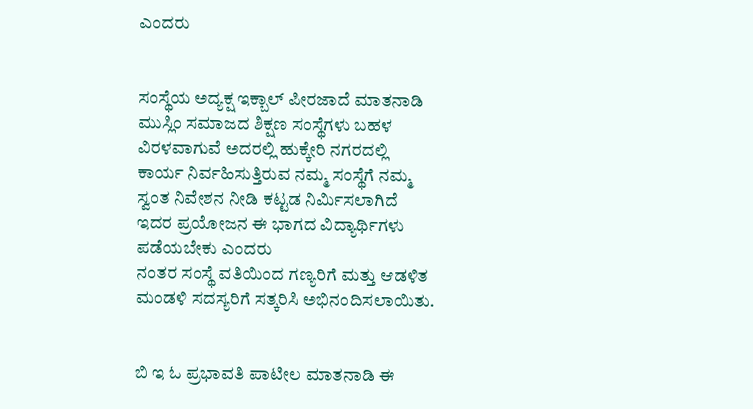ಎಂದರು


ಸಂಸ್ಥೆಯ ಅದ್ಯಕ್ಷ ಇಕ್ಬಾಲ್ ಪೀರಜಾದೆ ಮಾತನಾಡಿ ಮುಸ್ಲಿಂ ಸಮಾಜದ ಶಿಕ್ಷಣ ಸಂಸ್ಥೆಗಳು ಬಹಳ ವಿರಳವಾಗುವೆ ಅದರಲ್ಲಿ ಹುಕ್ಕೇರಿ ನಗರದಲ್ಲಿ ಕಾರ್ಯ ನಿರ್ವಹಿಸುತ್ತಿರುವ ನಮ್ಮ ಸಂಸ್ಥೆಗೆ ನಮ್ಮ ಸ್ವಂತ ನಿವೇಶನ ನೀಡಿ ಕಟ್ಟಡ ನಿರ್ಮಿಸಲಾಗಿದೆ ಇದರ ಪ್ರಯೋಜನ ಈ ಭಾಗದ ವಿದ್ಯಾರ್ಥಿಗಳು ಪಡೆಯಬೇಕು ಎಂದರು
ನಂತರ ಸಂಸ್ಥೆ ವತಿಯಿಂದ ಗಣ್ಯರಿಗೆ ಮತ್ತು ಆಡಳಿತ ಮಂಡಳಿ ಸದಸ್ಯರಿಗೆ ಸತ್ಕರಿಸಿ ಅಭಿನಂದಿಸಲಾಯಿತು.


ಬಿ ಇ ಓ ಪ್ರಭಾವತಿ ಪಾಟೀಲ ಮಾತನಾಡಿ ಈ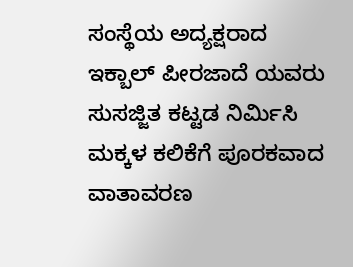ಸಂಸ್ಥೆಯ ಅದ್ಯಕ್ಷರಾದ ಇಕ್ಬಾಲ್ ಪೀರಜಾದೆ ಯವರು ಸುಸಜ್ಜಿತ ಕಟ್ಟಡ ನಿರ್ಮಿಸಿ ಮಕ್ಕಳ ಕಲಿಕೆಗೆ ಪೂರಕವಾದ ವಾತಾವರಣ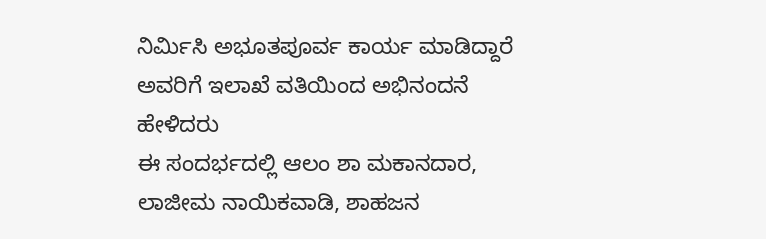ನಿರ್ಮಿಸಿ ಅಭೂತಪೂರ್ವ ಕಾರ್ಯ ಮಾಡಿದ್ದಾರೆ ಅವರಿಗೆ ಇಲಾಖೆ ವತಿಯಿಂದ ಅಭಿನಂದನೆ ಹೇಳಿದರು
ಈ ಸಂದರ್ಭದಲ್ಲಿ ಆಲಂ ಶಾ ಮಕಾನದಾರ, ಲಾಜೀಮ ನಾಯಿಕವಾಡಿ, ಶಾಹಜನ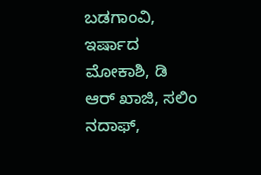ಬಡಗಾಂವಿ, ಇರ್ಷಾದ ಮೋಕಾಶಿ, ಡಿ ಆರ್ ಖಾಜಿ, ಸಲಿಂ ನದಾಫ್,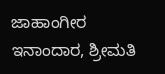ಜಾಹಾಂಗೀರ ಇನಾಂದಾರ, ಶ್ರೀಮತಿ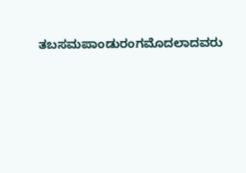ತಬಸಮಪಾಂಡುರಂಗಮೊದಲಾದವರು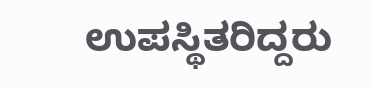ಉಪಸ್ಥಿತರಿದ್ದರು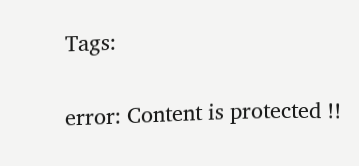Tags:

error: Content is protected !!